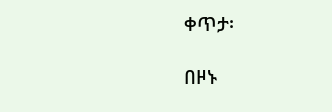ቀጥታ፡

በዞኑ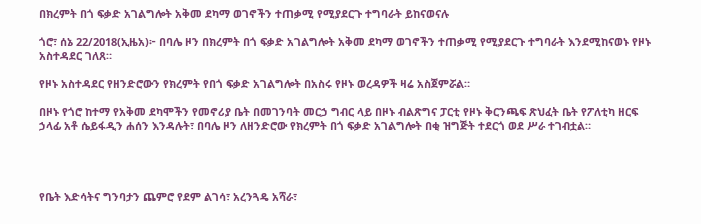በክረምት በጎ ፍቃድ አገልግሎት አቅመ ደካማ ወገኖችን ተጠቃሚ የሚያደርጉ ተግባራት ይከናወናሉ

ጎሮ፣ ሰኔ 22/2018(ኢዜአ)፦ በባሌ ዞን በክረምት በጎ ፍቃድ አገልግሎት አቅመ ደካማ ወገኖችን ተጠቃሚ የሚያደርጉ ተግባራት እንደሚከናወኑ የዞኑ አስተዳደር ገለጸ።

የዞኑ አስተዳደር የዘንድሮውን የክረምት የበጎ ፍቃድ አገልግሎት በአስሩ የዞኑ ወረዳዎች ዛሬ አስጀምሯል።

በዞኑ የጎሮ ከተማ የአቅመ ደካሞችን የመኖሪያ ቤት በመገንባት መርኃ ግብር ላይ በዞኑ ብልጽግና ፓርቲ የዞኑ ቅርንጫፍ ጽህፈት ቤት የፖለቲካ ዘርፍ ኃላፊ አቶ ሴይፋዲን ሐሰን እንዳሉት፣ በባሌ ዞን ለዘንድሮው የክረምት በጎ ፍቃድ አገልግሎት በቂ ዝግጅት ተደርጎ ወደ ሥራ ተገብቷል።




የቤት እድሳትና ግንባታን ጨምሮ የደም ልገሳ፣ አረንጓዴ አሻራ፣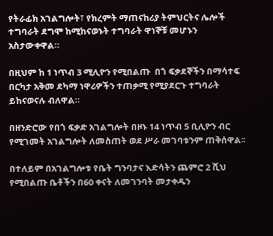የትራፊክ አገልግሎት፣ የክረምት ማጠናከሪያ ትምህርትና ሌሎች ተግባራት ደግሞ ከሚከናወኑት ተግባራት ዋነኞቹ መሆኑን አስታውቀዋል።

በዚህም ከ 1 ነጥብ 3 ሚሊዮን የሚበልጡ  በጎ ፍቃደኞችን በማሳተፍ በርካታ አቅመ ደካማ ነዋሪዎችን ተጠቃሚ የሚያደርጉ ተግባራት ይከናወናሉ ብለዋል።

በዘንድሮው የበጎ ፍቃድ አገልግሎት በዞኑ 14 ነጥብ 5 ቢሊዮን ብር የሚገመት አገልግሎት ለመስጠት ወደ ሥራ መገባቱንም ጠቅሰዋል፡፡

በተለይም በአገልግሎቱ የቤት ግንባታና እድሳትን ጨምሮ 2 ሺህ የሚበልጡ ቤቶችን በ60 ቀናት ለመገንባት መታቀዱን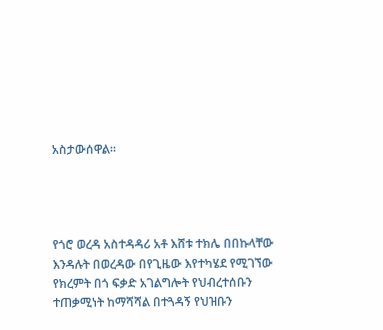አስታውሰዋል።




የጎሮ ወረዳ አስተዳዳሪ አቶ እሸቱ ተክሌ በበኩላቸው እንዳሉት በወረዳው በየጊዜው እየተካሄደ የሚገኘው የክረምት በጎ ፍቃድ አገልግሎት የህብረተሰቡን ተጠቃሚነት ከማሻሻል በተጓዳኝ የህዝቡን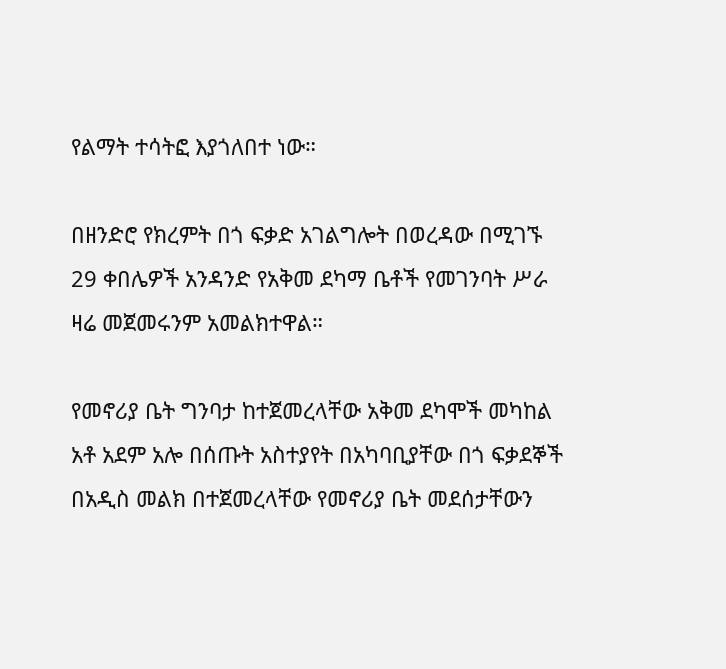የልማት ተሳትፎ እያጎለበተ ነው።

በዘንድሮ የክረምት በጎ ፍቃድ አገልግሎት በወረዳው በሚገኙ 29 ቀበሌዎች አንዳንድ የአቅመ ደካማ ቤቶች የመገንባት ሥራ ዛሬ መጀመሩንም አመልክተዋል።

የመኖሪያ ቤት ግንባታ ከተጀመረላቸው አቅመ ደካሞች መካከል አቶ አደም አሎ በሰጡት አስተያየት በአካባቢያቸው በጎ ፍቃደኞች በአዲስ መልክ በተጀመረላቸው የመኖሪያ ቤት መደሰታቸውን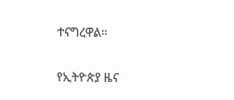ተናግረዋል።

የኢትዮጵያ ዜና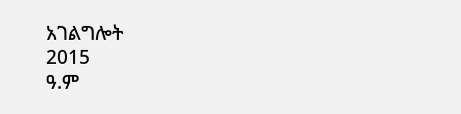አገልግሎት
2015
ዓ.ም